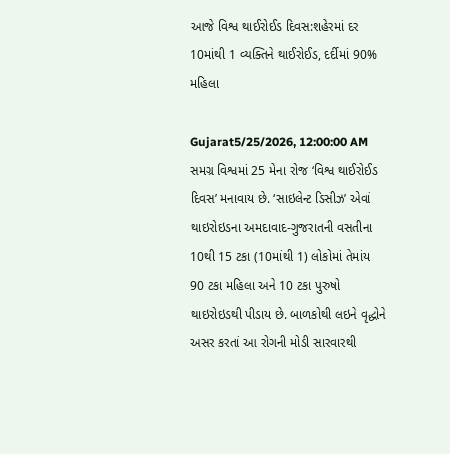આજે વિશ્વ થાઈરોઈડ દિવસ:શહેરમાં દર 10માંથી 1 વ્યક્તિને થાઈરોઈડ, દર્દીમાં 90% મહિલા

Gujarat5/25/2026, 12:00:00 AM
સમગ્ર વિશ્વમાં 25 મેના રોજ ‘વિશ્વ થાઈરોઈડ દિવસ’ મનાવાય છે. ‘સાઇલેન્ટ ડિસીઝ’ એવાં થાઇરોઇડના અમદાવાદ-ગુજરાતની વસતીના 10થી 15 ટકા (10માંથી 1) લોકોમાં તેમાંય 90 ટકા મહિલા અને 10 ટકા પુરુષો થાઇરોઇડથી પીડાય છે. બાળકોથી લઇને વૃદ્ધોને અસર કરતાં આ રોગની મોડી સારવારથી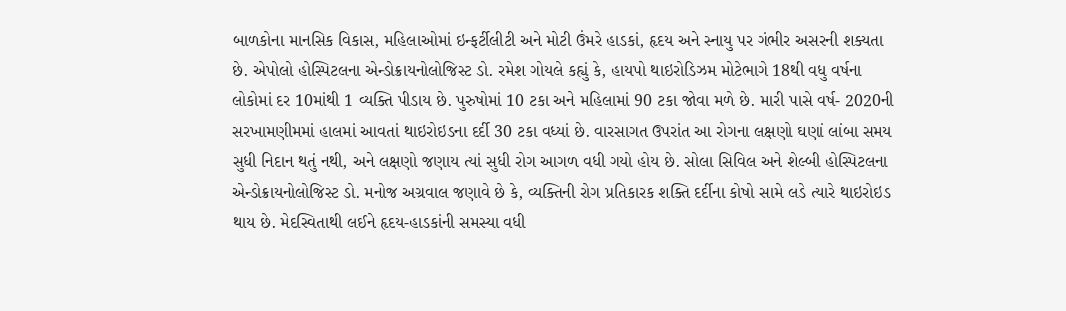બાળકોના માનસિક વિકાસ, મહિલાઓમાં ઇન્ફર્ટીલીટી અને મોટી ઉંમરે હાડકાં, હૃદય અને સ્નાયુ પર ગંભીર અસરની શક્યતા છે. એપોલો હોસ્પિટલના એન્ડોક્રાયનોલોજિસ્ટ ડો. રમેશ ગોયલે કહ્યું કે, હાયપો થાઇરોડિઝમ મોટેભાગે 18થી વધુ વર્ષના લોકોમાં દર 10માંથી 1 વ્યક્તિ પીડાય છે. પુરુષોમાં 10 ટકા અને મહિલામાં 90 ટકા જોવા મળે છે. મારી પાસે વર્ષ- 2020ની સરખામણીમમાં હાલમાં આવતાં થાઇરોઇડના દર્દી 30 ટકા વધ્યાં છે. વારસાગત ઉપરાંત આ રોગના લક્ષણો ઘણાં લાંબા સમય સુધી નિદાન થતું નથી, અને લક્ષણો જણાય ત્યાં સુધી રોગ આગળ વધી ગયો હોય છે. સોલા સિવિલ અને શેલ્બી હોસ્પિટલના એન્ડોક્રાયનોલોજિસ્ટ ડો. મનોજ અગ્રવાલ જણાવે છે કે, વ્યક્તિની રોગ પ્રતિકારક શક્તિ દર્દીના કોષો સામે લડે ત્યારે થાઇરોઇડ થાય છે. મેદસ્વિતાથી લઈને હૃદય-હાડકાંની સમસ્યા વધી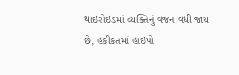થાઇરોઇડમાં વ્યક્તિનું વજન વધી જાય છે, હકીકતમાં હાઇપો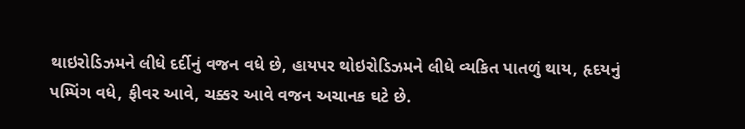થાઇરોડિઝમને લીધે દર્દીનું વજન વધે છે, હાયપર થોઇરોડિઝમને લીધે વ્યકિત પાતળું થાય, હૃદયનું પમ્પિંગ વધે, ફીવર આવે, ચક્કર આવે વજન અચાનક ઘટે છે.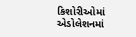કિશોરીઓમાં એડોલેશનમાં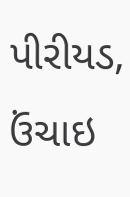પીરીયડ, ઉંચાઇ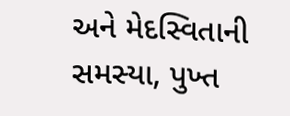અને મેદસ્વિતાની સમસ્યા, પુખ્ત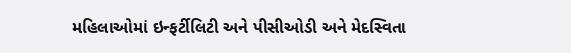મહિલાઓમાં ઇન્ફર્ટીલિટી અને પીસીઓડી અને મેદસ્વિતા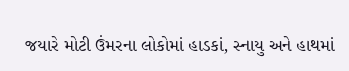જયારે મોટી ઉંમરના લોકોમાં હાડકાં, સ્નાયુ અને હાથમાં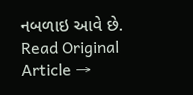નબળાઇ આવે છે.
Read Original Article →